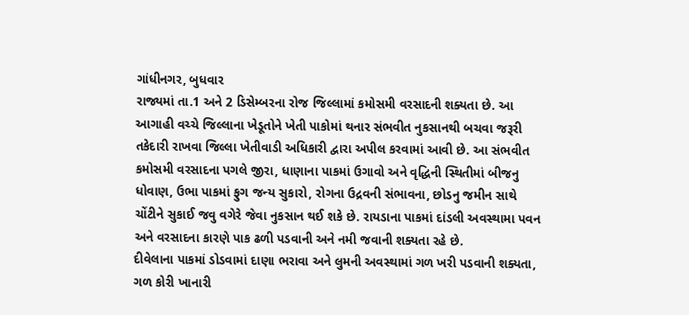ગાંધીનગર, બુધવાર
રાજ્યમાં તા.1 અને 2 ડિસેમ્બરના રોજ જિલ્લામાં કમોસમી વરસાદની શક્યતા છે. આ આગાહી વચ્ચે જિલ્લાના ખેડૂતોને ખેતી પાકોમાં થનાર સંભવીત નુકસાનથી બચવા જરૂરી તકેદારી રાખવા જિલ્લા ખેતીવાડી અધિકારી દ્વારા અપીલ કરવામાં આવી છે. આ સંભવીત કમોસમી વરસાદના પગલે જીરા, ધાણાના પાકમાં ઉગાવો અને વૃદ્ધિની સ્થિતીમાં બીજનુ ધોવાણ, ઉભા પાકમાં ફુગ જન્ય સુકારો, રોગના ઉદ્રવની સંભાવના, છોડનુ જમીન સાથે ચોંટીને સુકાઈ જવુ વગેરે જેવા નુકસાન થઈ શકે છે. રાયડાના પાકમાં દાંડલી અવસ્થામા પવન અને વરસાદના કારણે પાક ઢળી પડવાની અને નમી જવાની શક્યતા રહે છે.
દીવેલાના પાકમાં ડોડવામાં દાણા ભરાવા અને લુમની અવસ્થામાં ગળ ખરી પડવાની શક્યતા, ગળ કોરી ખાનારી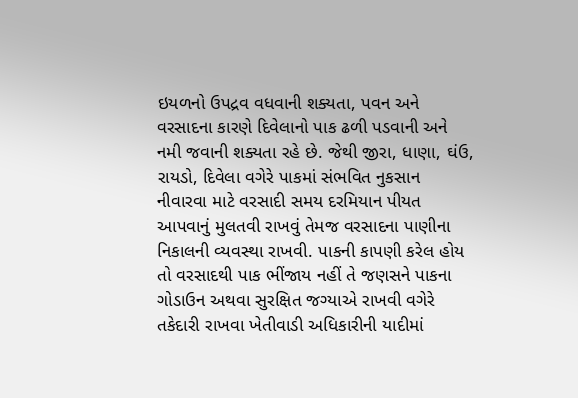ઇયળનો ઉપદ્રવ વધવાની શક્યતા, પવન અને વરસાદના કારણે દિવેલાનો પાક ઢળી પડવાની અને નમી જવાની શક્યતા રહે છે. જેથી જીરા, ધાણા, ઘંઉ, રાયડો, દિવેલા વગેરે પાકમાં સંભવિત નુકસાન નીવારવા માટે વરસાદી સમય દરમિયાન પીયત આપવાનું મુલતવી રાખવું તેમજ વરસાદના પાણીના નિકાલની વ્યવસ્થા રાખવી. પાકની કાપણી કરેલ હોય તો વરસાદથી પાક ભીંજાય નહીં તે જણસને પાકના ગોડાઉન અથવા સુરક્ષિત જગ્યાએ રાખવી વગેરે તકેદારી રાખવા ખેતીવાડી અધિકારીની યાદીમાં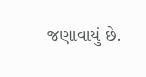જણાવાયું છે.